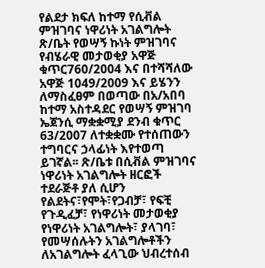የልደታ ክፍለ ከተማ የሲቭል ምዝገባና ነዋሪነት አገልግሎት ጽ/ቤት የወሣኝ ኩነት ምዝገባና የብሄራዊ መታወቂያ አዋጅ ቁጥር760/2004 እና በተሻሻለው አዋጅ 1049/2009 እና ይሄንን ለማስፈፀም በወጣው በአ/አበባ ከተማ አስተዳደር የወሣኝ ምዝገባ ኤጀንሲ ማቋቋሚያ ደንብ ቁጥር 63/2007 ለተቋቋሙ የተሰጠውን ተግባርና ኃላፊነት እየተወጣ ይገኛል፡፡ ጽ/ቤቱ በሲቭል ምዝገባና ነዋሪነት አገልግሎት ዘርፎች ተደራጅቶ ያለ ሲሆን የልደትና፣የሞት፣የጋብቻ፣ የፍቺ የጉዲፈቻ፣ የነዋሪነት መታወቂያ የነዋሪነት አገልግሎት፣ ያላገባ፣ የመሣሰሉትን አገልግሎቶችን ለአገልግሎት ፈላጊው ህብረተሰብ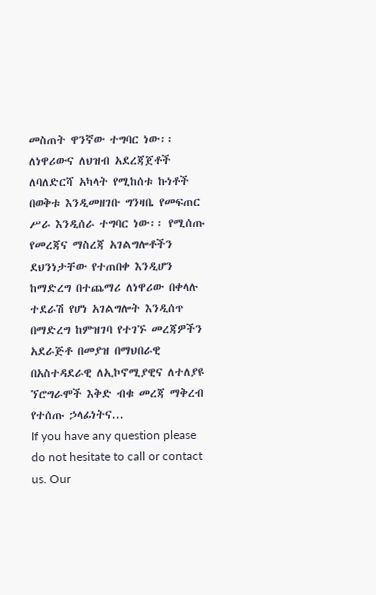መስጠት ዋንኛው ተግባር ነው፡፡
ለነዋሪውና ለህዝብ አደረጃጀቶች ለባለድርሻ አካላት የሚከሰቱ ኩነቶች በወቅቱ እንዲመዘገቡ ግንዛቤ የመፍጠር ሥራ እንዲሰራ ተግባር ነው፡፡ የሚሰጡ የመረጃና ማስረጃ አገልግሎቶችን ደህንነታቸው የተጠበቀ እንዲሆን ከማድረግ በተጨማሪ ለነዋሪው በቀላሉ ተደራሽ የሆነ አገልግሎት እንዲሰጥ በማድረግ ከምዝገባ የተገኙ መረጃዎችን አደራጅቶ በመያዝ በማህበራዊ በአስተዳደራዊ ለኢኮኖሚያዊና ለተለያዩ ኘሮግራሞች እቅድ ብቁ መረጃ ማቅረብ የተሰጡ ኃላፊነትና...
If you have any question please do not hesitate to call or contact us. Our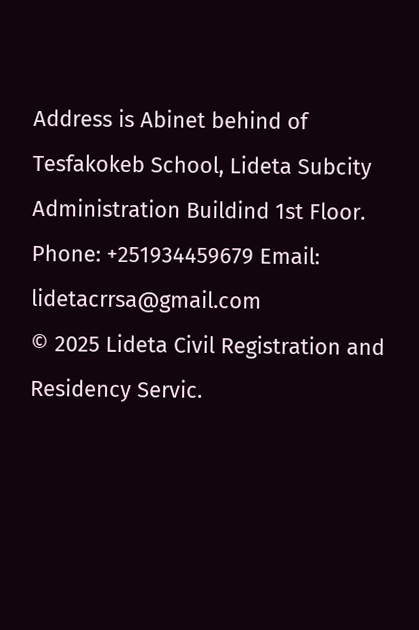Address is Abinet behind of Tesfakokeb School, Lideta Subcity Administration Buildind 1st Floor. Phone: +251934459679 Email: lidetacrrsa@gmail.com
© 2025 Lideta Civil Registration and Residency Servic.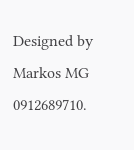Designed by Markos MG 0912689710.